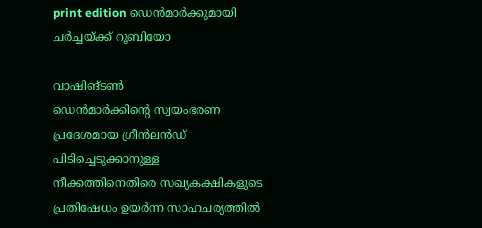print edition ഡെൻമാർക്കുമായി ചർച്ചയ്ക്ക് റൂബിയോ

വാഷിങ്ടൺ
ഡെൻമാർക്കിന്റെ സ്വയംഭരണ പ്രദേശമായ ഗ്രീൻലൻഡ് പിടിച്ചെടുക്കാനുള്ള നീക്കത്തിനെതിരെ സഖ്യകക്ഷികളുടെ പ്രതിഷേധം ഉയർന്ന സാഹചര്യത്തിൽ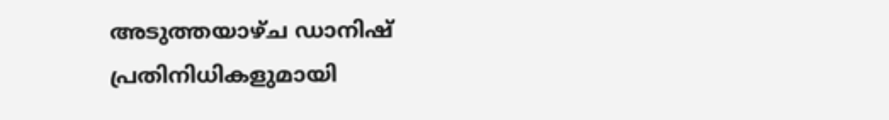അടുത്തയാഴ്ച ഡാനിഷ് പ്രതിനിധികളുമായി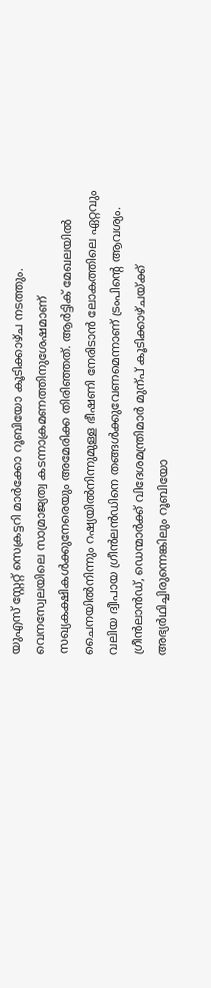യുഎസ് സ്റ്റേറ്റ് സെക്രട്ടറി മാർക്കോ റൂബിയോ കൂടിക്കാഴ്ച നടത്തും.
വെനസ്വേലയിലെ സാമ്രാജ്യത്വ കടന്നാക്രമണത്തിനുശേഷമാണ് സഖ്യകക്ഷികൾക്കുനേരെയും അമേരിക്ക തിരിഞ്ഞത്. ആർട്ടിക് മേഖലയിൽ ചൈനയിൽനിന്നും റഷ്യയിൽനിന്നുമുള്ള ഭീഷണി നേരിടാൻ ലോകത്തിലെ ഏറ്റവും വലിയ ദ്വീപായ ഗ്രീൻലൻഡിനെ തങ്ങൾക്കുവേണമെന്നാണ് ട്രംപിന്റെ ആവശ്യം. ഗ്രീൻലാൻഡ്, ഡെന്മാർക്ക് വിദേശമന്ത്രിമാർ മുന്പ് കൂടിക്കാഴ്ചയ്ക്ക് അഭ്യർഥിച്ചിരുന്നെങ്കിലും റൂബിയോ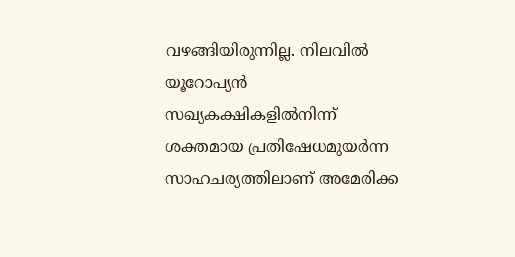വഴങ്ങിയിരുന്നില്ല. നിലവിൽ യൂറോപ്യൻ സഖ്യകക്ഷികളിൽനിന്ന് ശക്തമായ പ്രതിഷേധമുയർന്ന സാഹചര്യത്തിലാണ് അമേരിക്ക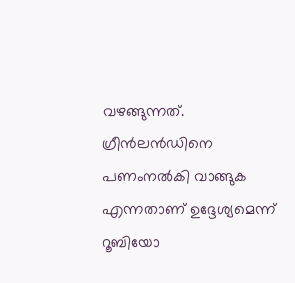വഴങ്ങുന്നത്. ഗ്രീൻലൻഡിനെ പണംനൽകി വാങ്ങുക എന്നതാണ് ഉദ്ദേശ്യമെന്ന് റൂബിയോ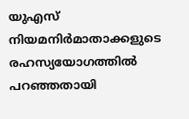യുഎസ് നിയമനിർമാതാക്കളുടെ രഹസ്യയോഗത്തിൽ പറഞ്ഞതായി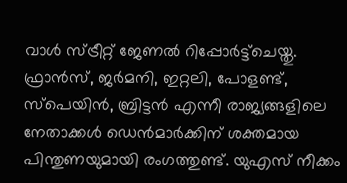വാൾ സ്ട്രീറ്റ് ജേണൽ റിപ്പോർട്ട്ചെയ്തു.
ഫ്രാൻസ്, ജർമനി, ഇറ്റലി, പോളണ്ട്, സ്പെയിൻ, ബ്രിട്ടൻ എന്നീ രാജ്യങ്ങളിലെ നേതാക്കൾ ഡെൻമാർക്കിന് ശക്തമായ പിന്തുണയുമായി രംഗത്തുണ്ട്. യുഎസ് നീക്കം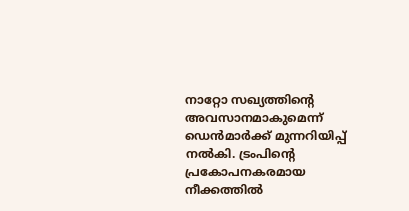നാറ്റോ സഖ്യത്തിന്റെ അവസാനമാകുമെന്ന് ഡെൻമാർക്ക് മുന്നറിയിപ്പ് നൽകി. ട്രംപിന്റെ പ്രകോപനകരമായ നീക്കത്തിൽ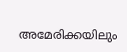അമേരിക്കയിലും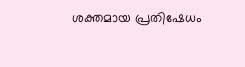ശക്തമായ പ്രതിഷേധം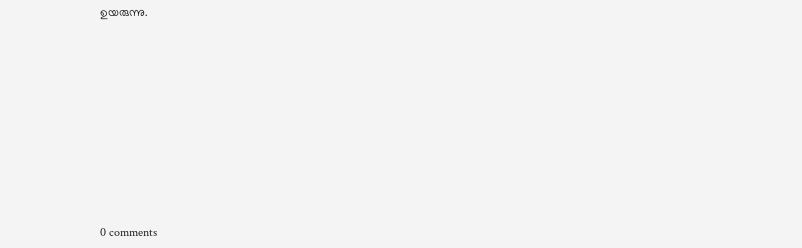ഉയരുന്നു.










0 comments